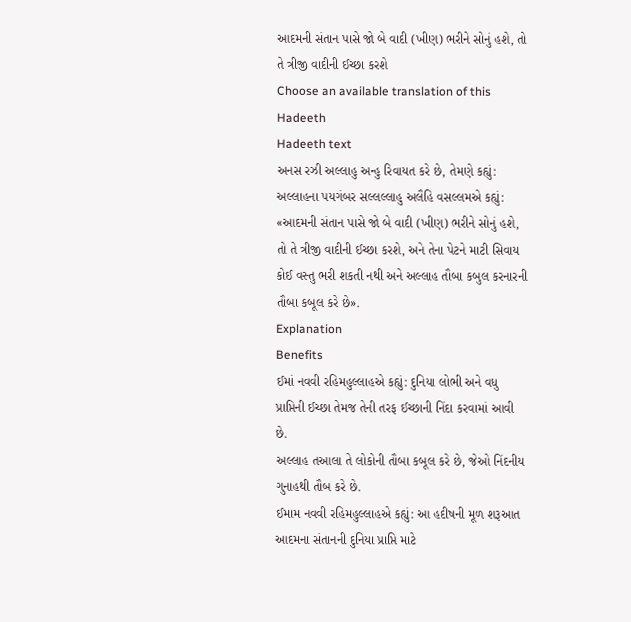આદમની સંતાન પાસે જો બે વાદી (ખીણ) ભરીને સોનું હશે, તો તે ત્રીજી વાદીની ઈચ્છા કરશે
Choose an available translation of this Hadeeth
Hadeeth text
અનસ રઝી અલ્લાહુ અન્હુ રિવાયત કરે છે, તેમણે કહ્યું: અલ્લાહના પયગંબર સલ્લલ્લાહુ અલૈહિ વસલ્લમએ કહ્યું: «આદમની સંતાન પાસે જો બે વાદી (ખીણ) ભરીને સોનું હશે, તો તે ત્રીજી વાદીની ઈચ્છા કરશે, અને તેના પેટને માટી સિવાય કોઈ વસ્તુ ભરી શકતી નથી અને અલ્લાહ તૌબા કબુલ કરનારની તૌબા કબૂલ કરે છે».
Explanation
Benefits
ઈમાં નવવી રહિમહુલ્લાહએ કહ્યું: દુનિયા લોભી અને વધુ પ્રાપ્તિની ઈચ્છા તેમજ તેની તરફ ઈચ્છાની નિંદા કરવામાં આવી છે.
અલ્લાહ તઆલા તે લોકોની તૌબા કબૂલ કરે છે, જેઓ નિંદનીય ગુનાહથી તૌબ કરે છે.
ઈમામ નવવી રહિમહુલ્લાહએ કહ્યું: આ હદીષની મૂળ શરૂઆત આદમના સંતાનની દુનિયા પ્રાપ્તિ માટે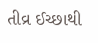તીવ્ર ઈચ્છાથી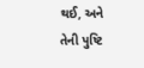થઈ, અને તેની પુષ્ટિ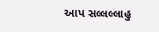આપ સલ્લલ્લાહુ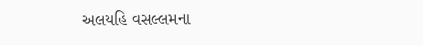અલયહિ વસલ્લમના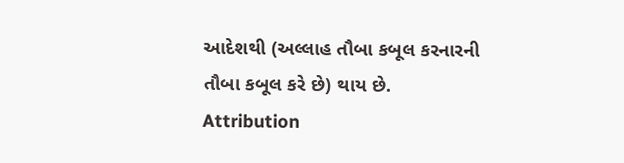આદેશથી (અલ્લાહ તૌબા કબૂલ કરનારની તૌબા કબૂલ કરે છે) થાય છે.
Attribution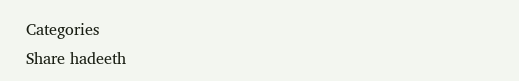Categories
Share hadeeth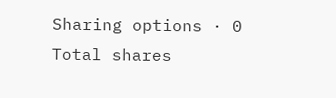Sharing options · 0 Total shares